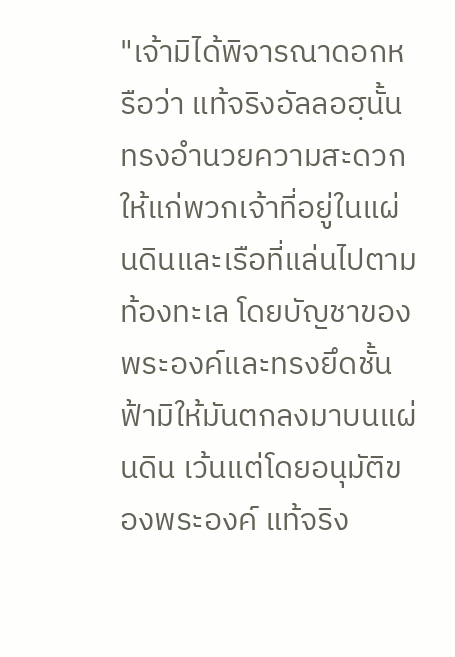"เจ้ามิได้พิจารณาดอกหรือว่า แท้จริงอัลลอฮฺนั้นทรงอำนวยความสะดวกให้แก่พวกเจ้าที่อยู่ในแผ่นดินและเรือที่แล่นไปตามท้องทะเล โดยบัญชาของพระองค์และทรงยึดชั้นฟ้ามิให้มันตกลงมาบนแผ่นดิน เว้นแต่โดยอนุมัติของพระองค์ แท้จริง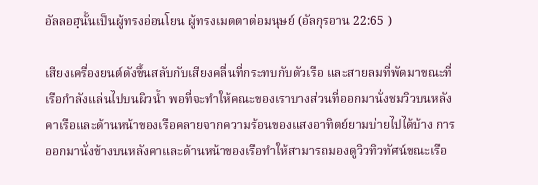อัลลอฮฺนั้นเป็นผู้ทรงอ่อนโยน ผู้ทรงเมตตาต่อมนุษย์ (อัลกุรอาน 22:65 )

เสียงเครื่องยนต์ดังขึ้นสลับกับเสียงคลื่นที่กระทบกับตัวเรือ และสายลมที่พัดมาขณะที่เรือกำลังแล่นไปบนผิวน้ำ พอที่จะทำให้คณะของเราบางส่วนที่ออกมานั่งชมวิวบนหลังคาเรือและด้านหน้าของเรือคลายจากความร้อนของแสงอาทิตย์ยามบ่ายไปได้บ้าง การออกมานั่งข้างบนหลังคาและด้านหน้าของเรือทำให้สามารถมองดูวิวทิวทัศน์ขณะเรือ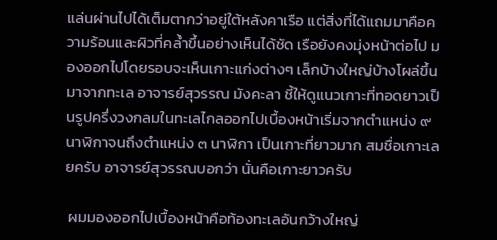แล่นผ่านไปได้เต็มตากว่าอยู่ใต้หลังคาเรือ แต่สิ่งที่ได้แถมมาคือความร้อนและผิวที่คล้ำขึ้นอย่างเห็นได้ชัด เรือยังคงมุ่งหน้าต่อไป มองออกไปโดยรอบจะเห็นเกาะแก่งต่างๆ เล็กบ้างใหญ่บ้างโผล่ขึ้นมาจากทะเล อาจารย์สุวรรณ มังคะลา ชี้ให้ดูแนวเกาะที่ทอดยาวเป็นรูปครึ่งวงกลมในทะเลไกลออกไปเบื้องหน้าเริ่มจากตำแหน่ง ๙ นาฬิกาจนถึงตำแหน่ง ๓ นาฬิกา เป็นเกาะที่ยาวมาก สมชื่อเกาะเลยครับ อาจารย์สุวรรณบอกว่า นั่นคือเกาะยาวครับ

 ผมมองออกไปเบื้องหน้าคือท้องทะเลอันกว้างใหญ่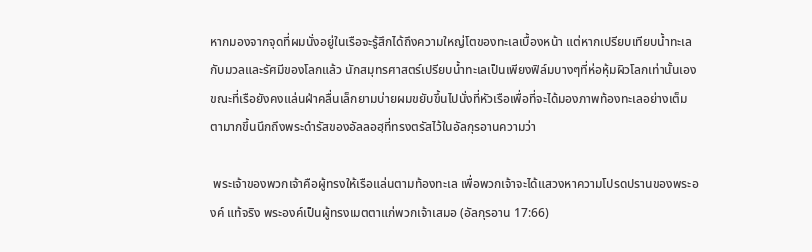หากมองจากจุดที่ผมนั่งอยู่ในเรือจะรู้สึกได้ถึงความใหญ่โตของทะเลเบื้องหน้า แต่หากเปรียบเทียบน้ำทะเลกับมวลและรัศมีของโลกแล้ว นักสมุทรศาสตร์เปรียบน้ำทะเลเป็นเพียงฟิล์มบางๆที่ห่อหุ้มผิวโลกเท่านั้นเอง ขณะที่เรือยังคงแล่นฝ่าคลื่นเล็กยามบ่ายผมขยับขึ้นไปนั่งที่หัวเรือเพื่อที่จะได้มองภาพท้องทะเลอย่างเต็มตามากขึ้นนึกถึงพระดำรัสของอัลลอฮฺที่ทรงตรัสไว้ในอัลกุรอานความว่า

 พระเจ้าของพวกเจ้าคือผู้ทรงให้เรือแล่นตามท้องทะเล เพื่อพวกเจ้าจะได้แสวงหาความโปรดปรานของพระองค์ แท้จริง พระองค์เป็นผู้ทรงเมตตาแก่พวกเจ้าเสมอ (อัลกุรอาน 17:66)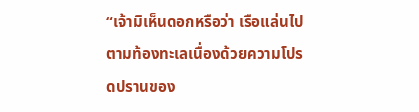“เจ้ามิเห็นดอกหรือว่า เรือแล่นไปตามท้องทะเลเนื่องด้วยความโปรดปรานของ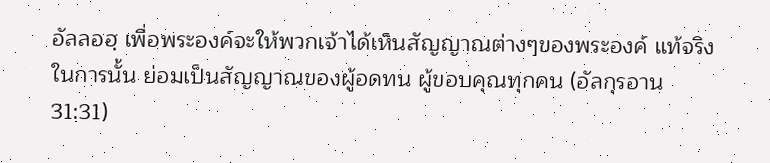อัลลอฮฺ เพื่อพระองค์จะให้พวกเจ้าได้เห็นสัญญาณต่างๆของพระองค์ แท้จริงในการนั้น ย่อมเป็นสัญญาณของผู้อดทน ผู้ขอบคุณทุกคน (อัลกุรอาน 31:31)